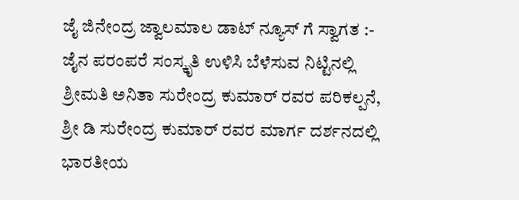ಜೈ ಜಿನೇಂದ್ರ ಜ್ವಾಲಮಾಲ ಡಾಟ್ ನ್ಯೂಸ್ ಗೆ ಸ್ವಾಗತ :-
ಜೈನ ಪರಂಪರೆ ಸಂಸ್ಕೃತಿ ಉಳಿಸಿ ಬೆಳೆಸುವ ನಿಟ್ಟಿನಲ್ಲಿ ಶ್ರೀಮತಿ ಅನಿತಾ ಸುರೇಂದ್ರ ಕುಮಾರ್ ರವರ ಪರಿಕಲ್ಪನೆ, ಶ್ರೀ ಡಿ ಸುರೇಂದ್ರ ಕುಮಾರ್ ರವರ ಮಾರ್ಗ ದರ್ಶನದಲ್ಲಿ ಭಾರತೀಯ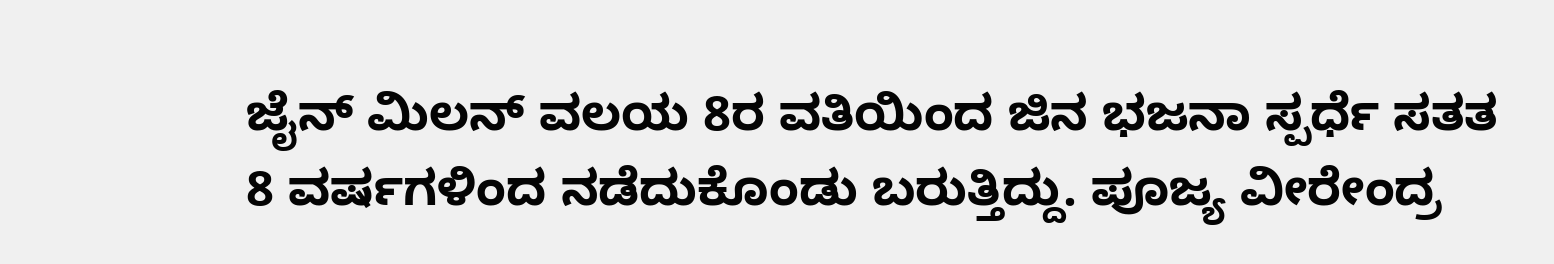ಜೈನ್ ಮಿಲನ್ ವಲಯ 8ರ ವತಿಯಿಂದ ಜಿನ ಭಜನಾ ಸ್ಪರ್ಧೆ ಸತತ 8 ವರ್ಷಗಳಿಂದ ನಡೆದುಕೊಂಡು ಬರುತ್ತಿದ್ದು. ಪೂಜ್ಯ ವೀರೇಂದ್ರ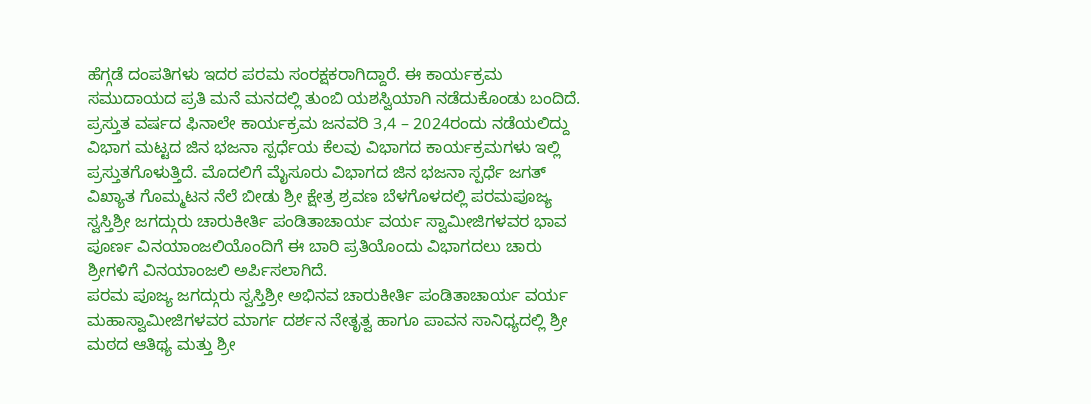ಹೆಗ್ಗಡೆ ದಂಪತಿಗಳು ಇದರ ಪರಮ ಸಂರಕ್ಷಕರಾಗಿದ್ದಾರೆ. ಈ ಕಾರ್ಯಕ್ರಮ ಸಮುದಾಯದ ಪ್ರತಿ ಮನೆ ಮನದಲ್ಲಿ ತುಂಬಿ ಯಶಸ್ವಿಯಾಗಿ ನಡೆದುಕೊಂಡು ಬಂದಿದೆ. ಪ್ರಸ್ತುತ ವರ್ಷದ ಫಿನಾಲೇ ಕಾರ್ಯಕ್ರಮ ಜನವರಿ 3,4 – 2024ರಂದು ನಡೆಯಲಿದ್ದು ವಿಭಾಗ ಮಟ್ಟದ ಜಿನ ಭಜನಾ ಸ್ಪರ್ಧೆಯ ಕೆಲವು ವಿಭಾಗದ ಕಾರ್ಯಕ್ರಮಗಳು ಇಲ್ಲಿ ಪ್ರಸ್ತುತಗೊಳುತ್ತಿದೆ. ಮೊದಲಿಗೆ ಮೈಸೂರು ವಿಭಾಗದ ಜಿನ ಭಜನಾ ಸ್ಪರ್ಧೆ ಜಗತ್ ವಿಖ್ಯಾತ ಗೊಮ್ಮಟನ ನೆಲೆ ಬೀಡು ಶ್ರೀ ಕ್ಷೇತ್ರ ಶ್ರವಣ ಬೆಳಗೊಳದಲ್ಲಿ ಪರಮಪೂಜ್ಯ ಸ್ವಸ್ತಿಶ್ರೀ ಜಗದ್ಗುರು ಚಾರುಕೀರ್ತಿ ಪಂಡಿತಾಚಾರ್ಯ ವರ್ಯ ಸ್ವಾಮೀಜಿಗಳವರ ಭಾವ ಪೂರ್ಣ ವಿನಯಾಂಜಲಿಯೊಂದಿಗೆ ಈ ಬಾರಿ ಪ್ರತಿಯೊಂದು ವಿಭಾಗದಲು ಚಾರು ಶ್ರೀಗಳಿಗೆ ವಿನಯಾಂಜಲಿ ಅರ್ಪಿಸಲಾಗಿದೆ.
ಪರಮ ಪೂಜ್ಯ ಜಗದ್ಗುರು ಸ್ವಸ್ತಿಶ್ರೀ ಅಭಿನವ ಚಾರುಕೀರ್ತಿ ಪಂಡಿತಾಚಾರ್ಯ ವರ್ಯ ಮಹಾಸ್ವಾಮೀಜಿಗಳವರ ಮಾರ್ಗ ದರ್ಶನ ನೇತೃತ್ವ ಹಾಗೂ ಪಾವನ ಸಾನಿಧ್ಯದಲ್ಲಿ ಶ್ರೀ ಮಠದ ಆತಿಥ್ಯ ಮತ್ತು ಶ್ರೀ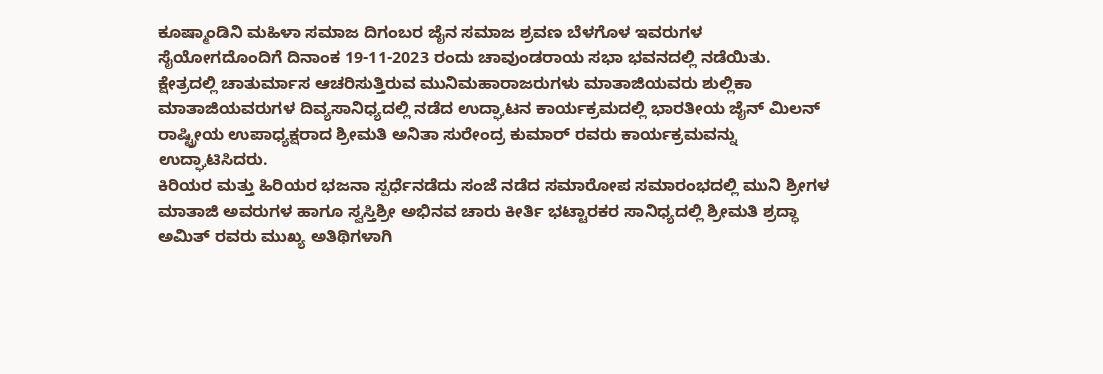ಕೂಷ್ಮಾಂಡಿನಿ ಮಹಿಳಾ ಸಮಾಜ ದಿಗಂಬರ ಜೈನ ಸಮಾಜ ಶ್ರವಣ ಬೆಳಗೊಳ ಇವರುಗಳ ಸೈಯೋಗದೊಂದಿಗೆ ದಿನಾಂಕ 19-11-2023 ರಂದು ಚಾವುಂಡರಾಯ ಸಭಾ ಭವನದಲ್ಲಿ ನಡೆಯಿತು. ಕ್ಷೇತ್ರದಲ್ಲಿ ಚಾತುರ್ಮಾಸ ಆಚರಿಸುತ್ತಿರುವ ಮುನಿಮಹಾರಾಜರುಗಳು ಮಾತಾಜಿಯವರು ಶುಲ್ಲಿಕಾ ಮಾತಾಜಿಯವರುಗಳ ದಿವ್ಯಸಾನಿಧ್ಯದಲ್ಲಿ ನಡೆದ ಉದ್ಘಾಟನ ಕಾರ್ಯಕ್ರಮದಲ್ಲಿ ಭಾರತೀಯ ಜೈನ್ ಮಿಲನ್ ರಾಷ್ಟ್ರೀಯ ಉಪಾಧ್ಯಕ್ಷರಾದ ಶ್ರೀಮತಿ ಅನಿತಾ ಸುರೇಂದ್ರ ಕುಮಾರ್ ರವರು ಕಾರ್ಯಕ್ರಮವನ್ನು ಉದ್ಘಾಟಿಸಿದರು.
ಕಿರಿಯರ ಮತ್ತು ಹಿರಿಯರ ಭಜನಾ ಸ್ಪರ್ಧೆನಡೆದು ಸಂಜೆ ನಡೆದ ಸಮಾರೋಪ ಸಮಾರಂಭದಲ್ಲಿ ಮುನಿ ಶ್ರೀಗಳ ಮಾತಾಜಿ ಅವರುಗಳ ಹಾಗೂ ಸ್ವಸ್ತಿಶ್ರೀ ಅಭಿನವ ಚಾರು ಕೀರ್ತಿ ಭಟ್ಟಾರಕರ ಸಾನಿಧ್ಯದಲ್ಲಿ ಶ್ರೀಮತಿ ಶ್ರದ್ಧಾ ಅಮಿತ್ ರವರು ಮುಖ್ಯ ಅತಿಥಿಗಳಾಗಿ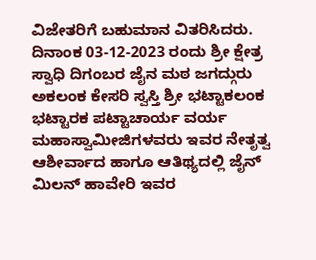ವಿಜೇತರಿಗೆ ಬಹುಮಾನ ವಿತರಿಸಿದರು.
ದಿನಾಂಕ 03-12-2023 ರಂದು ಶ್ರೀ ಕ್ಷೇತ್ರ ಸ್ವಾಧಿ ದಿಗಂಬರ ಜೈನ ಮಠ ಜಗದ್ಗುರು ಅಕಲಂಕ ಕೇಸರಿ ಸ್ವಸ್ತಿ ಶ್ರೀ ಭಟ್ಟಾಕಲಂಕ ಭಟ್ಟಾರಕ ಪಟ್ಟಾಚಾರ್ಯ ವರ್ಯ ಮಹಾಸ್ವಾಮೀಜಿಗಳವರು ಇವರ ನೇತೃತ್ವ ಆಶೀರ್ವಾದ ಹಾಗೂ ಆತಿಥ್ಯದಲ್ಲಿ ಜೈನ್ ಮಿಲನ್ ಹಾವೇರಿ ಇವರ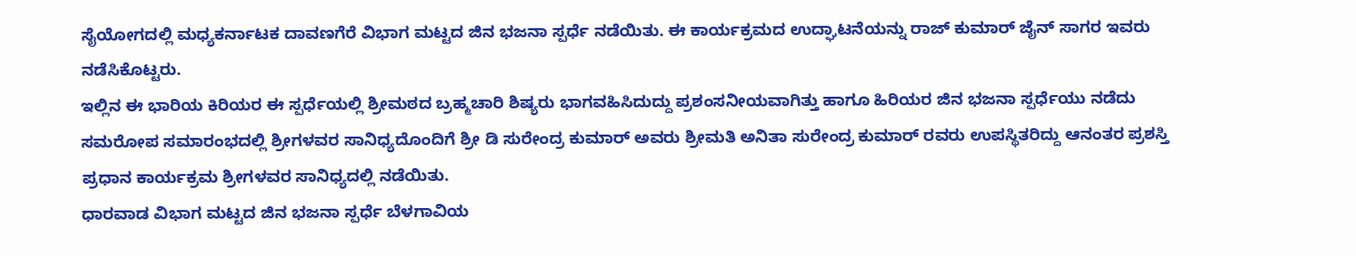ಸೈಯೋಗದಲ್ಲಿ ಮಧ್ಯಕರ್ನಾಟಕ ದಾವಣಗೆರೆ ವಿಭಾಗ ಮಟ್ಟದ ಜಿನ ಭಜನಾ ಸ್ಪರ್ಧೆ ನಡೆಯಿತು. ಈ ಕಾರ್ಯಕ್ರಮದ ಉದ್ಘಾಟನೆಯನ್ನು ರಾಜ್ ಕುಮಾರ್ ಜೈನ್ ಸಾಗರ ಇವರು ನಡೆಸಿಕೊಟ್ಟರು.
ಇಲ್ಲಿನ ಈ ಭಾರಿಯ ಕಿರಿಯರ ಈ ಸ್ಪರ್ಧೆಯಲ್ಲಿ ಶ್ರೀಮಠದ ಬ್ರಹ್ಮಚಾರಿ ಶಿಷ್ಯರು ಭಾಗವಹಿಸಿದುದ್ದು ಪ್ರಶಂಸನೀಯವಾಗಿತ್ತು ಹಾಗೂ ಹಿರಿಯರ ಜಿನ ಭಜನಾ ಸ್ಪರ್ಧೆಯು ನಡೆದು ಸಮರೋಪ ಸಮಾರಂಭದಲ್ಲಿ ಶ್ರೀಗಳವರ ಸಾನಿಧ್ಯದೊಂದಿಗೆ ಶ್ರೀ ಡಿ ಸುರೇಂದ್ರ ಕುಮಾರ್ ಅವರು ಶ್ರೀಮತಿ ಅನಿತಾ ಸುರೇಂದ್ರ ಕುಮಾರ್ ರವರು ಉಪಸ್ಥಿತರಿದ್ದು ಆನಂತರ ಪ್ರಶಸ್ತಿ ಪ್ರಧಾನ ಕಾರ್ಯಕ್ರಮ ಶ್ರೀಗಳವರ ಸಾನಿಧ್ಯದಲ್ಲಿ ನಡೆಯಿತು.
ಧಾರವಾಡ ವಿಭಾಗ ಮಟ್ಟದ ಜಿನ ಭಜನಾ ಸ್ಪರ್ಧೆ ಬೆಳಗಾವಿಯ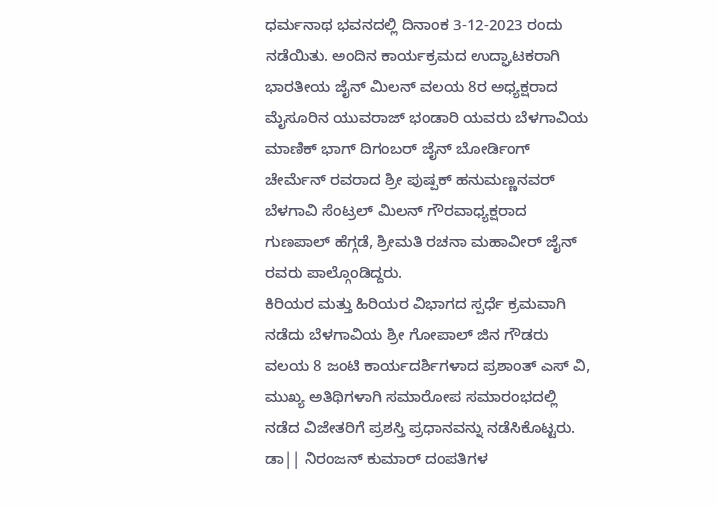ಧರ್ಮನಾಥ ಭವನದಲ್ಲಿ ದಿನಾಂಕ 3-12-2023 ರಂದು ನಡೆಯಿತು. ಅಂದಿನ ಕಾರ್ಯಕ್ರಮದ ಉದ್ಘಾಟಕರಾಗಿ ಭಾರತೀಯ ಜೈನ್ ಮಿಲನ್ ವಲಯ 8ರ ಅಧ್ಯಕ್ಷರಾದ ಮೈಸೂರಿನ ಯುವರಾಜ್ ಭಂಡಾರಿ ಯವರು ಬೆಳಗಾವಿಯ ಮಾಣಿಕ್ ಭಾಗ್ ದಿಗಂಬರ್ ಜೈನ್ ಬೋರ್ಡಿಂಗ್ ಚೇರ್ಮೆನ್ ರವರಾದ ಶ್ರೀ ಪುಷ್ಪಕ್ ಹನುಮಣ್ಣನವರ್ ಬೆಳಗಾವಿ ಸೆಂಟ್ರಲ್ ಮಿಲನ್ ಗೌರವಾಧ್ಯಕ್ಷರಾದ ಗುಣಪಾಲ್ ಹೆಗ್ಗಡೆ, ಶ್ರೀಮತಿ ರಚನಾ ಮಹಾವೀರ್ ಜೈನ್ ರವರು ಪಾಲ್ಗೊಂಡಿದ್ದರು.
ಕಿರಿಯರ ಮತ್ತು ಹಿರಿಯರ ವಿಭಾಗದ ಸ್ಪರ್ಧೆ ಕ್ರಮವಾಗಿ ನಡೆದು ಬೆಳಗಾವಿಯ ಶ್ರೀ ಗೋಪಾಲ್ ಜಿನ ಗೌಡರು ವಲಯ 8 ಜಂಟಿ ಕಾರ್ಯದರ್ಶಿಗಳಾದ ಪ್ರಶಾಂತ್ ಎಸ್ ವಿ, ಮುಖ್ಯ ಅತಿಥಿಗಳಾಗಿ ಸಮಾರೋಪ ಸಮಾರಂಭದಲ್ಲಿ ನಡೆದ ವಿಜೇತರಿಗೆ ಪ್ರಶಸ್ತಿ ಪ್ರಧಾನವನ್ನು ನಡೆಸಿಕೊಟ್ಟರು. ಡಾ|| ನಿರಂಜನ್ ಕುಮಾರ್ ದಂಪತಿಗಳ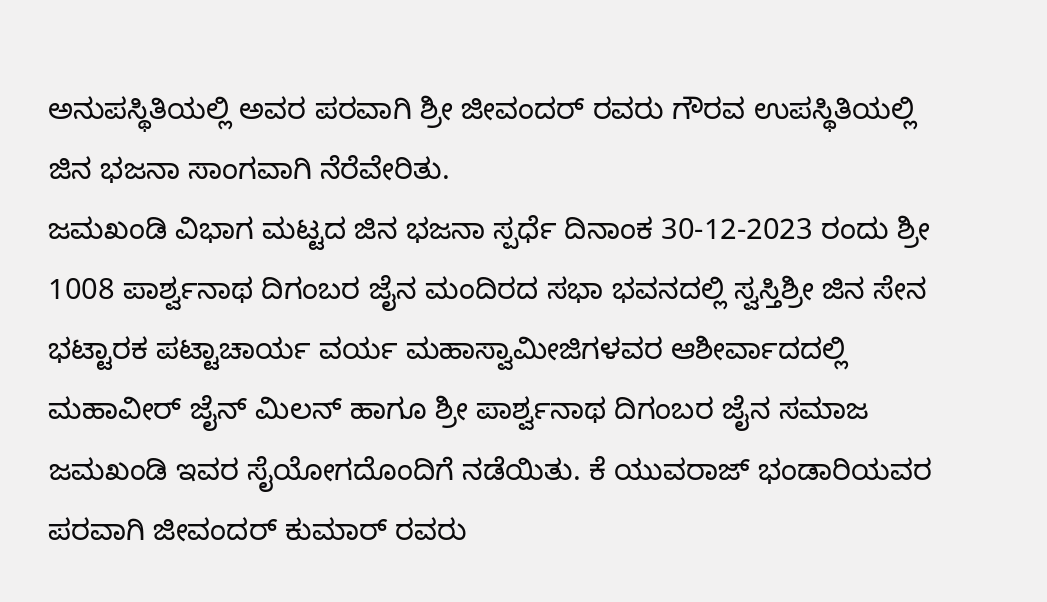ಅನುಪಸ್ಥಿತಿಯಲ್ಲಿ ಅವರ ಪರವಾಗಿ ಶ್ರೀ ಜೀವಂದರ್ ರವರು ಗೌರವ ಉಪಸ್ಥಿತಿಯಲ್ಲಿ ಜಿನ ಭಜನಾ ಸಾಂಗವಾಗಿ ನೆರೆವೇರಿತು.
ಜಮಖಂಡಿ ವಿಭಾಗ ಮಟ್ಟದ ಜಿನ ಭಜನಾ ಸ್ಪರ್ಧೆ ದಿನಾಂಕ 30-12-2023 ರಂದು ಶ್ರೀ 1008 ಪಾರ್ಶ್ವನಾಥ ದಿಗಂಬರ ಜೈನ ಮಂದಿರದ ಸಭಾ ಭವನದಲ್ಲಿ ಸ್ವಸ್ತಿಶ್ರೀ ಜಿನ ಸೇನ ಭಟ್ಟಾರಕ ಪಟ್ಟಾಚಾರ್ಯ ವರ್ಯ ಮಹಾಸ್ವಾಮೀಜಿಗಳವರ ಆಶೀರ್ವಾದದಲ್ಲಿ ಮಹಾವೀರ್ ಜೈನ್ ಮಿಲನ್ ಹಾಗೂ ಶ್ರೀ ಪಾರ್ಶ್ವನಾಥ ದಿಗಂಬರ ಜೈನ ಸಮಾಜ ಜಮಖಂಡಿ ಇವರ ಸೈಯೋಗದೊಂದಿಗೆ ನಡೆಯಿತು. ಕೆ ಯುವರಾಜ್ ಭಂಡಾರಿಯವರ ಪರವಾಗಿ ಜೀವಂದರ್ ಕುಮಾರ್ ರವರು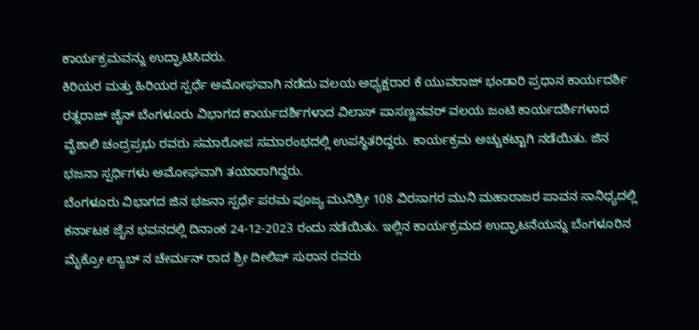ಕಾರ್ಯಕ್ರಮವನ್ನು ಉದ್ಘಾಟಿಸಿದರು.
ಕಿರಿಯರ ಮತ್ತು ಹಿರಿಯರ ಸ್ಪರ್ಧೆ ಅಮೋಘವಾಗಿ ನಡೆದು ವಲಯ ಅಧ್ಯಕ್ಷರಾರ ಕೆ ಯುವರಾಜ್ ಭಂಡಾರಿ ಪ್ರಧಾನ ಕಾರ್ಯದರ್ಶಿ ರತ್ನರಾಜ್ ಜೈನ್ ಬೆಂಗಳೂರು ವಿಭಾಗದ ಕಾರ್ಯದರ್ಶಿಗಳಾದ ವಿಲಾಸ್ ಪಾಸಣ್ಣನವರ್ ವಲಯ ಜಂಟಿ ಕಾರ್ಯದರ್ಶಿಗಳಾದ ವೈಶಾಲಿ ಚಂದ್ರಪ್ರಭು ರವರು ಸಮಾರೋಪ ಸಮಾರಂಭದಲ್ಲಿ ಉಪಸ್ಥಿತರಿದ್ದರು. ಕಾರ್ಯಕ್ರಮ ಅಚ್ಚುಕಟ್ಟಾಗಿ ನಡೆಯಿತು. ಜಿನ ಭಜನಾ ಸ್ಪರ್ಧಿಗಳು ಅಮೋಘವಾಗಿ ತಯಾರಾಗಿದ್ದರು.
ಬೆಂಗಳೂರು ವಿಭಾಗದ ಜಿನ ಭಜನಾ ಸ್ಪರ್ಧೆ ಪರಮ ಪೂಜ್ಯ ಮುನಿಶ್ರೀ 108 ವಿರಸಾಗರ ಮುನಿ ಮಹಾರಾಜರ ಪಾವನ ಸಾನಿಧ್ಯದಲ್ಲಿ ಕರ್ನಾಟಕ ಜೈನ ಭವನದಲ್ಲಿ ದಿನಾಂಕ 24-12-2023 ರಂದು ನಡೆಯಿತು. ಇಲ್ಲಿನ ಕಾರ್ಯಕ್ರಮದ ಉದ್ಘಾಟನೆಯನ್ನು ಬೆಂಗಳೂರಿನ ಮೈಕ್ರೋ ಲ್ಯಾಬ್ ನ ಚೇರ್ಮನ್ ರಾದ ಶ್ರೀ ದೀಲಿಪ್ ಸುರಾನ ರವರು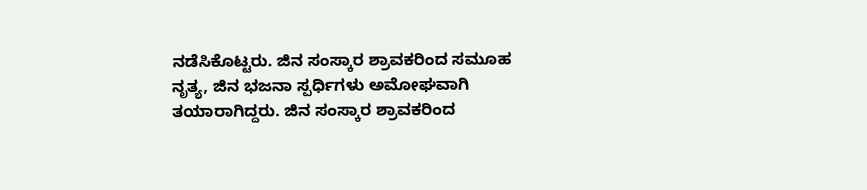ನಡೆಸಿಕೊಟ್ಟರು. ಜಿನ ಸಂಸ್ಕಾರ ಶ್ರಾವಕರಿಂದ ಸಮೂಹ ನೃತ್ಯ, ಜಿನ ಭಜನಾ ಸ್ಪರ್ಧಿಗಳು ಅಮೋಘವಾಗಿ ತಯಾರಾಗಿದ್ದರು. ಜಿನ ಸಂಸ್ಕಾರ ಶ್ರಾವಕರಿಂದ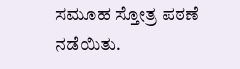ಸಮೂಹ ಸ್ತೋತ್ರ ಪಠಣೆ ನಡೆಯಿತು.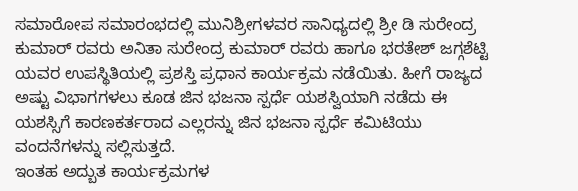ಸಮಾರೋಪ ಸಮಾರಂಭದಲ್ಲಿ ಮುನಿಶ್ರೀಗಳವರ ಸಾನಿಧ್ಯದಲ್ಲಿ ಶ್ರೀ ಡಿ ಸುರೇಂದ್ರ ಕುಮಾರ್ ರವರು ಅನಿತಾ ಸುರೇಂದ್ರ ಕುಮಾರ್ ರವರು ಹಾಗೂ ಭರತೇಶ್ ಜಗ್ಗಶೆಟ್ಟಿ ಯವರ ಉಪಸ್ಥಿತಿಯಲ್ಲಿ ಪ್ರಶಸ್ತಿ ಪ್ರಧಾನ ಕಾರ್ಯಕ್ರಮ ನಡೆಯಿತು. ಹೀಗೆ ರಾಜ್ಯದ ಅಷ್ಟು ವಿಭಾಗಗಳಲು ಕೂಡ ಜಿನ ಭಜನಾ ಸ್ಪರ್ಧೆ ಯಶಸ್ವಿಯಾಗಿ ನಡೆದು ಈ ಯಶಸ್ಸಿಗೆ ಕಾರಣಕರ್ತರಾದ ಎಲ್ಲರನ್ನು ಜಿನ ಭಜನಾ ಸ್ಪರ್ಧೆ ಕಮಿಟಿಯು ವಂದನೆಗಳನ್ನು ಸಲ್ಲಿಸುತ್ತದೆ.
ಇಂತಹ ಅದ್ಬುತ ಕಾರ್ಯಕ್ರಮಗಳ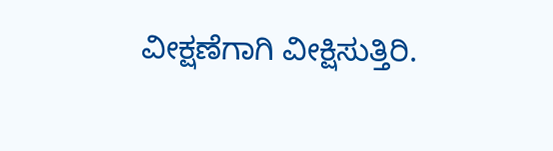ವೀಕ್ಷಣೆಗಾಗಿ ವೀಕ್ಷಿಸುತ್ತಿರಿ.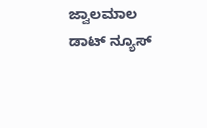ಜ್ವಾಲಮಾಲ ಡಾಟ್ ನ್ಯೂಸ್